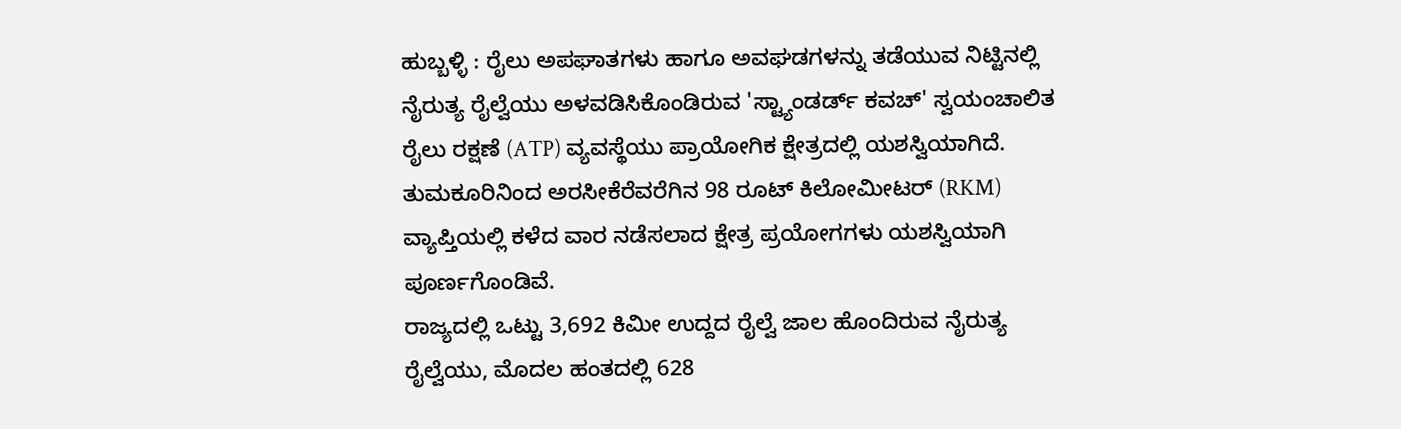ಹುಬ್ಬಳ್ಳಿ : ರೈಲು ಅಪಘಾತಗಳು ಹಾಗೂ ಅವಘಡಗಳನ್ನು ತಡೆಯುವ ನಿಟ್ಟಿನಲ್ಲಿ ನೈರುತ್ಯ ರೈಲ್ವೆಯು ಅಳವಡಿಸಿಕೊಂಡಿರುವ 'ಸ್ಟ್ಯಾಂಡರ್ಡ್ ಕವಚ್' ಸ್ವಯಂಚಾಲಿತ ರೈಲು ರಕ್ಷಣೆ (ATP) ವ್ಯವಸ್ಥೆಯು ಪ್ರಾಯೋಗಿಕ ಕ್ಷೇತ್ರದಲ್ಲಿ ಯಶಸ್ವಿಯಾಗಿದೆ. ತುಮಕೂರಿನಿಂದ ಅರಸೀಕೆರೆವರೆಗಿನ 98 ರೂಟ್ ಕಿಲೋಮೀಟರ್ (RKM) ವ್ಯಾಪ್ತಿಯಲ್ಲಿ ಕಳೆದ ವಾರ ನಡೆಸಲಾದ ಕ್ಷೇತ್ರ ಪ್ರಯೋಗಗಳು ಯಶಸ್ವಿಯಾಗಿ ಪೂರ್ಣಗೊಂಡಿವೆ.
ರಾಜ್ಯದಲ್ಲಿ ಒಟ್ಟು 3,692 ಕಿಮೀ ಉದ್ದದ ರೈಲ್ವೆ ಜಾಲ ಹೊಂದಿರುವ ನೈರುತ್ಯ ರೈಲ್ವೆಯು, ಮೊದಲ ಹಂತದಲ್ಲಿ 628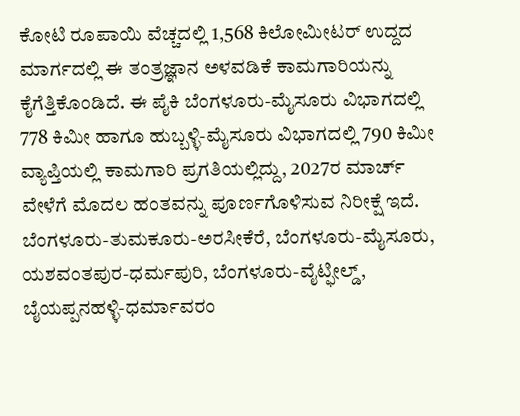ಕೋಟಿ ರೂಪಾಯಿ ವೆಚ್ಚದಲ್ಲಿ 1,568 ಕಿಲೋಮೀಟರ್ ಉದ್ದದ ಮಾರ್ಗದಲ್ಲಿ ಈ ತಂತ್ರಜ್ಞಾನ ಅಳವಡಿಕೆ ಕಾಮಗಾರಿಯನ್ನು ಕೈಗೆತ್ತಿಕೊಂಡಿದೆ. ಈ ಪೈಕಿ ಬೆಂಗಳೂರು-ಮೈಸೂರು ವಿಭಾಗದಲ್ಲಿ 778 ಕಿಮೀ ಹಾಗೂ ಹುಬ್ಬಳ್ಳಿ-ಮೈಸೂರು ವಿಭಾಗದಲ್ಲಿ 790 ಕಿಮೀ ವ್ಯಾಪ್ತಿಯಲ್ಲಿ ಕಾಮಗಾರಿ ಪ್ರಗತಿಯಲ್ಲಿದ್ದು, 2027ರ ಮಾರ್ಚ್ ವೇಳೆಗೆ ಮೊದಲ ಹಂತವನ್ನು ಪೂರ್ಣಗೊಳಿಸುವ ನಿರೀಕ್ಷೆ ಇದೆ. ಬೆಂಗಳೂರು-ತುಮಕೂರು-ಅರಸೀಕೆರೆ, ಬೆಂಗಳೂರು-ಮೈಸೂರು, ಯಶವಂತಪುರ-ಧರ್ಮಪುರಿ, ಬೆಂಗಳೂರು-ವೈಟ್ಫೀಲ್ಡ್, ಬೈಯಪ್ಪನಹಳ್ಳಿ-ಧರ್ಮಾವರಂ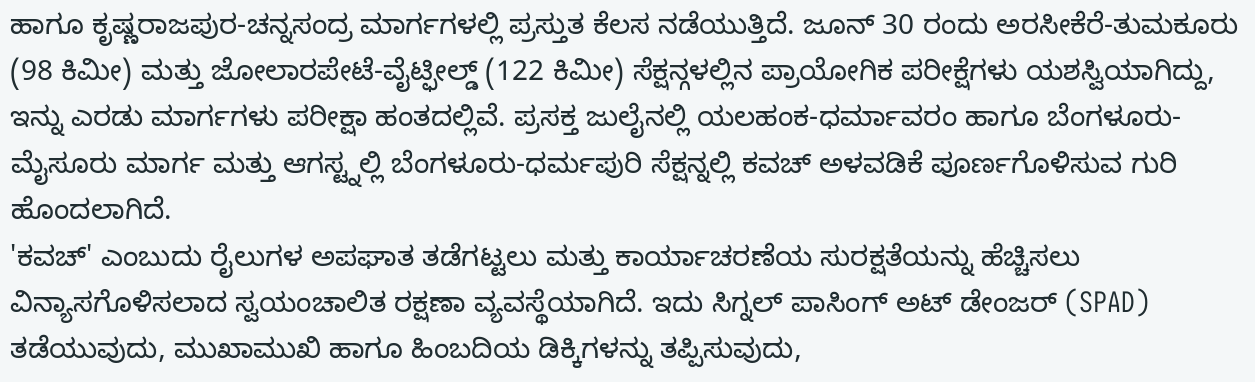ಹಾಗೂ ಕೃಷ್ಣರಾಜಪುರ-ಚನ್ನಸಂದ್ರ ಮಾರ್ಗಗಳಲ್ಲಿ ಪ್ರಸ್ತುತ ಕೆಲಸ ನಡೆಯುತ್ತಿದೆ. ಜೂನ್ 30 ರಂದು ಅರಸೀಕೆರೆ-ತುಮಕೂರು (98 ಕಿಮೀ) ಮತ್ತು ಜೋಲಾರಪೇಟೆ-ವೈಟ್ಫೀಲ್ಡ್ (122 ಕಿಮೀ) ಸೆಕ್ಷನ್ಗಳಲ್ಲಿನ ಪ್ರಾಯೋಗಿಕ ಪರೀಕ್ಷೆಗಳು ಯಶಸ್ವಿಯಾಗಿದ್ದು, ಇನ್ನು ಎರಡು ಮಾರ್ಗಗಳು ಪರೀಕ್ಷಾ ಹಂತದಲ್ಲಿವೆ. ಪ್ರಸಕ್ತ ಜುಲೈನಲ್ಲಿ ಯಲಹಂಕ-ಧರ್ಮಾವರಂ ಹಾಗೂ ಬೆಂಗಳೂರು-ಮೈಸೂರು ಮಾರ್ಗ ಮತ್ತು ಆಗಸ್ಟ್ನಲ್ಲಿ ಬೆಂಗಳೂರು-ಧರ್ಮಪುರಿ ಸೆಕ್ಷನ್ನಲ್ಲಿ ಕವಚ್ ಅಳವಡಿಕೆ ಪೂರ್ಣಗೊಳಿಸುವ ಗುರಿ ಹೊಂದಲಾಗಿದೆ.
'ಕವಚ್' ಎಂಬುದು ರೈಲುಗಳ ಅಪಘಾತ ತಡೆಗಟ್ಟಲು ಮತ್ತು ಕಾರ್ಯಾಚರಣೆಯ ಸುರಕ್ಷತೆಯನ್ನು ಹೆಚ್ಚಿಸಲು ವಿನ್ಯಾಸಗೊಳಿಸಲಾದ ಸ್ವಯಂಚಾಲಿತ ರಕ್ಷಣಾ ವ್ಯವಸ್ಥೆಯಾಗಿದೆ. ಇದು ಸಿಗ್ನಲ್ ಪಾಸಿಂಗ್ ಅಟ್ ಡೇಂಜರ್ (SPAD) ತಡೆಯುವುದು, ಮುಖಾಮುಖಿ ಹಾಗೂ ಹಿಂಬದಿಯ ಡಿಕ್ಕಿಗಳನ್ನು ತಪ್ಪಿಸುವುದು,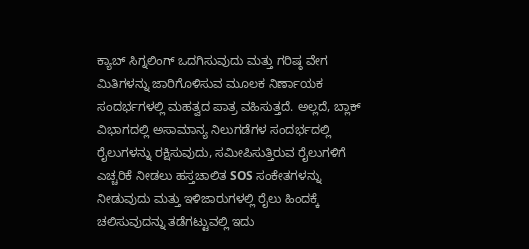ಕ್ಯಾಬ್ ಸಿಗ್ನಲಿಂಗ್ ಒದಗಿಸುವುದು ಮತ್ತು ಗರಿಷ್ಠ ವೇಗ ಮಿತಿಗಳನ್ನು ಜಾರಿಗೊಳಿಸುವ ಮೂಲಕ ನಿರ್ಣಾಯಕ ಸಂದರ್ಭಗಳಲ್ಲಿ ಮಹತ್ವದ ಪಾತ್ರ ವಹಿಸುತ್ತದೆ. ಅಲ್ಲದೆ, ಬ್ಲಾಕ್ ವಿಭಾಗದಲ್ಲಿ ಅಸಾಮಾನ್ಯ ನಿಲುಗಡೆಗಳ ಸಂದರ್ಭದಲ್ಲಿ ರೈಲುಗಳನ್ನು ರಕ್ಷಿಸುವುದು, ಸಮೀಪಿಸುತ್ತಿರುವ ರೈಲುಗಳಿಗೆ ಎಚ್ಚರಿಕೆ ನೀಡಲು ಹಸ್ತಚಾಲಿತ SOS ಸಂಕೇತಗಳನ್ನು ನೀಡುವುದು ಮತ್ತು ಇಳಿಜಾರುಗಳಲ್ಲಿ ರೈಲು ಹಿಂದಕ್ಕೆ ಚಲಿಸುವುದನ್ನು ತಡೆಗಟ್ಟುವಲ್ಲಿ ಇದು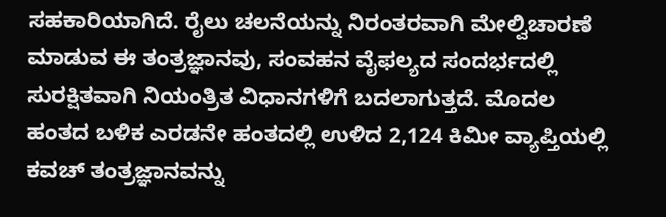ಸಹಕಾರಿಯಾಗಿದೆ. ರೈಲು ಚಲನೆಯನ್ನು ನಿರಂತರವಾಗಿ ಮೇಲ್ವಿಚಾರಣೆ ಮಾಡುವ ಈ ತಂತ್ರಜ್ಞಾನವು, ಸಂವಹನ ವೈಫಲ್ಯದ ಸಂದರ್ಭದಲ್ಲಿ ಸುರಕ್ಷಿತವಾಗಿ ನಿಯಂತ್ರಿತ ವಿಧಾನಗಳಿಗೆ ಬದಲಾಗುತ್ತದೆ. ಮೊದಲ ಹಂತದ ಬಳಿಕ ಎರಡನೇ ಹಂತದಲ್ಲಿ ಉಳಿದ 2,124 ಕಿಮೀ ವ್ಯಾಪ್ತಿಯಲ್ಲಿ ಕವಚ್ ತಂತ್ರಜ್ಞಾನವನ್ನು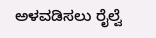ಅಳವಡಿಸಲು ರೈಲ್ವೆ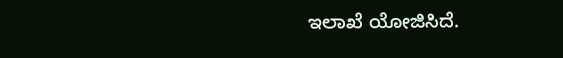ಇಲಾಖೆ ಯೋಜಿಸಿದೆ.